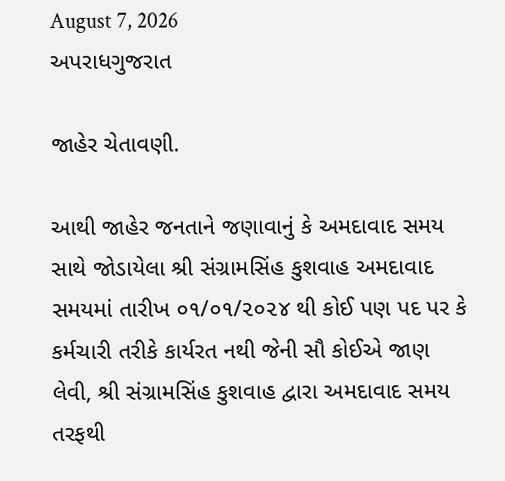August 7, 2026
અપરાધગુજરાત

જાહેર ચેતાવણી.

આથી જાહેર જનતાને જણાવાનું કે અમદાવાદ સમય સાથે જોડાયેલા શ્રી સંગ્રામસિંહ કુશવાહ અમદાવાદ સમયમાં તારીખ ૦૧/૦૧/૨૦૨૪ થી કોઈ પણ પદ પર કે કર્મચારી તરીકે કાર્યરત નથી જેની સૌ કોઈએ જાણ લેવી, શ્રી સંગ્રામસિંહ કુશવાહ દ્વારા અમદાવાદ સમય તરફથી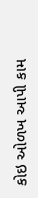કોઇ ઓળખ આપી કામ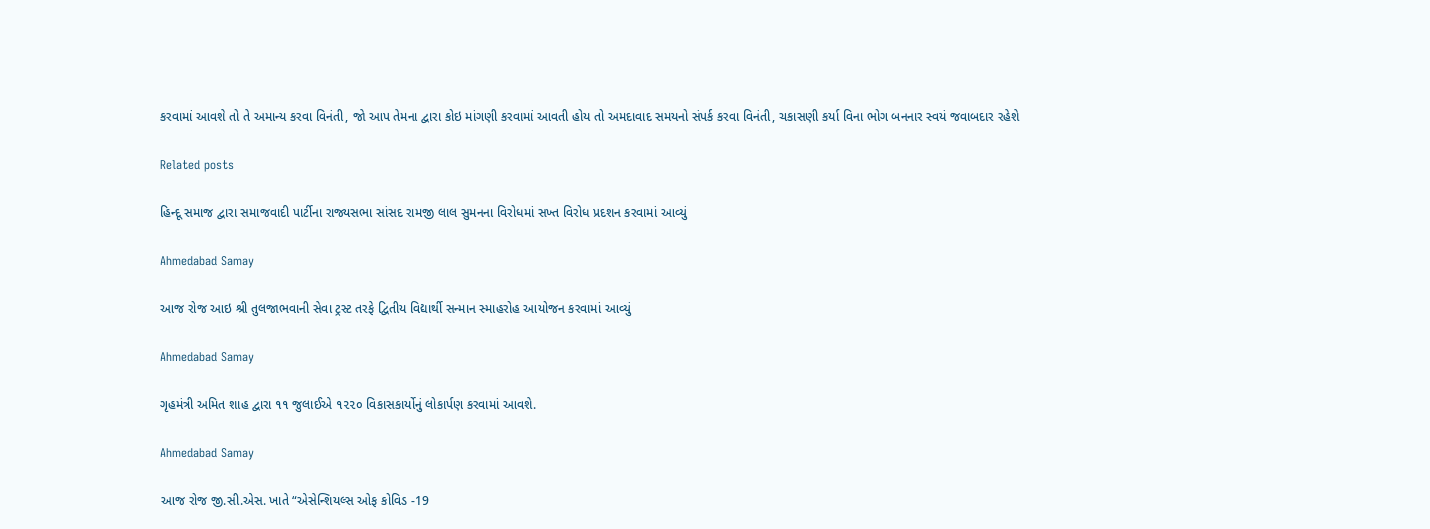કરવામાં આવશે તો તે અમાન્ય કરવા વિનંતી, જો આપ તેમના દ્વારા કોઇ માંગણી કરવામાં આવતી હોય તો અમદાવાદ સમયનો સંપર્ક કરવા વિનંતી, ચકાસણી કર્યા વિના ભોગ બનનાર સ્વયં જવાબદાર રહેશે

Related posts

હિન્દૂ સમાજ દ્વારા સમાજવાદી પાર્ટીના રાજ્યસભા સાંસદ રામજી લાલ સુમનના વિરોધમાં સખ્ત વિરોધ પ્રદશન કરવામાં આવ્યું

Ahmedabad Samay

આજ રોજ આઇ શ્રી તુલજાભવાની સેવા ટ્રસ્ટ તરફે દ્વિતીય વિદ્યાર્થી સન્માન સ્માહરોહ આયોજન કરવામાં આવ્યું

Ahmedabad Samay

ગૃહમંત્રી અમિત શાહ દ્વારા ૧૧ જુલાઈએ ૧૨૨૦ વિકાસકાર્યોનું લોકાર્પણ કરવામાં આવશે.

Ahmedabad Samay

આજ રોજ જી.સી.એસ. ખાતે “એસેન્શિયલ્સ ઓફ કોવિડ -19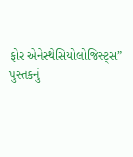ફોર એનેસ્થેસિયોલોજિસ્ટ્સ” પુસ્તકનું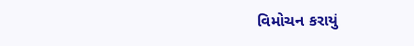વિમોચન કરાયું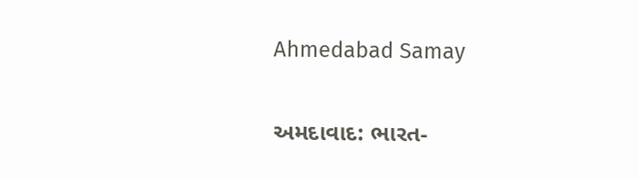Ahmedabad Samay

અમદાવાદ: ભારત-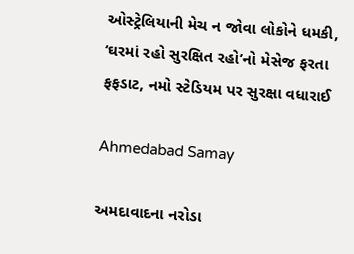ઓસ્ટ્રેલિયાની મેચ ન જોવા લોકોને ધમકી, ‘ઘરમાં રહો સુરક્ષિત રહો’નો મેસેજ ફરતા ફફડાટ, નમો સ્ટેડિયમ પર સુરક્ષા વધારાઈ

Ahmedabad Samay

અમદાવાદના નરોડા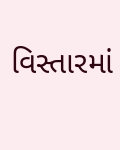વિસ્તારમાં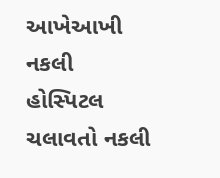આખેઆખી નકલી હોસ્પિટલ ચલાવતો નકલી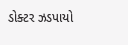ડોક્ટર ઝડપાયો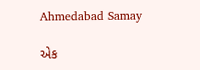Ahmedabad Samay

એક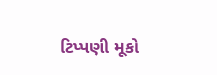ટિપ્પણી મૂકો